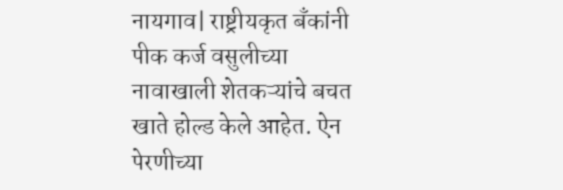नायगाव| राष्ट्रीयकृत बँकांनी पीक कर्ज वसुलीच्या नावाखाली शेतकऱ्यांचे बचत खाते होल्ड केले आहेत. ऐन पेरणीच्या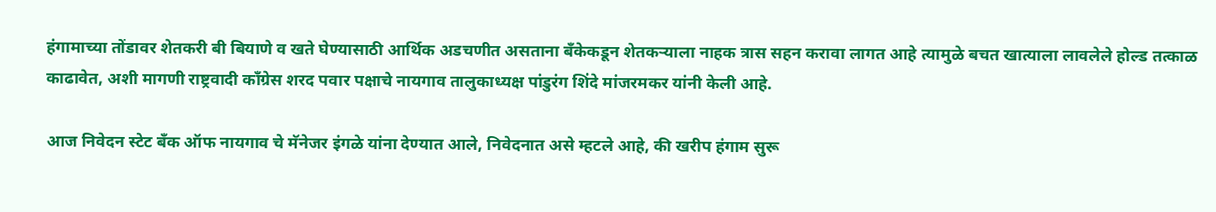हंगामाच्या तोंडावर शेतकरी बी बियाणे व खते घेण्यासाठी आर्थिक अडचणीत असताना बँकेकडून शेतकऱ्याला नाहक त्रास सहन करावा लागत आहे त्यामुळे बचत खात्याला लावलेले होल्ड तत्काळ काढावेत, अशी मागणी राष्ट्रवादी काँग्रेस शरद पवार पक्षाचे नायगाव तालुकाध्यक्ष पांडुरंग शिंदे मांजरमकर यांनी केली आहे.

आज निवेदन स्टेट बँक ऑफ नायगाव चे मॅनेजर इंगळे यांना देण्यात आले, निवेदनात असे म्हटले आहे, की खरीप हंगाम सुरू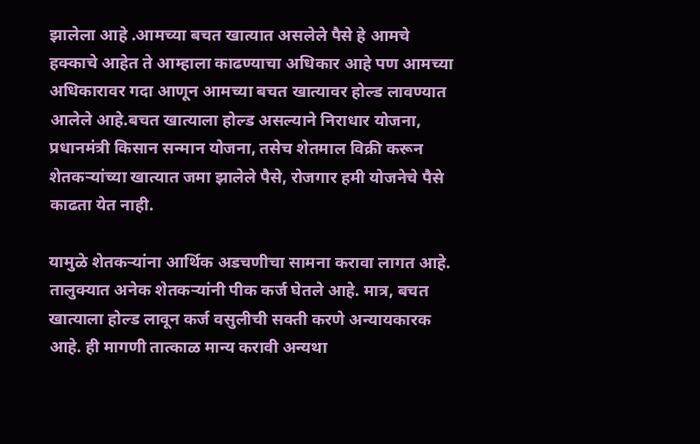झालेला आहे .आमच्या बचत खात्यात असलेले पैसे हे आमचे हक्काचे आहेत ते आम्हाला काढण्याचा अधिकार आहे पण आमच्या अधिकारावर गदा आणून आमच्या बचत खात्यावर होल्ड लावण्यात आलेले आहे.बचत खात्याला होल्ड असल्याने निराधार योजना, प्रधानमंत्री किसान सन्मान योजना, तसेच शेतमाल विक्री करून शेतकऱ्यांच्या खात्यात जमा झालेले पैसे, रोजगार हमी योजनेचे पैसे काढता येत नाही.

यामुळे शेतकऱ्यांना आर्थिक अडचणीचा सामना करावा लागत आहे. तालुक्यात अनेक शेतकऱ्यांनी पीक कर्ज घेतले आहे. मात्र, बचत खात्याला होल्ड लावून कर्ज वसुलीची सक्ती करणे अन्यायकारक आहे. ही मागणी तात्काळ मान्य करावी अन्यथा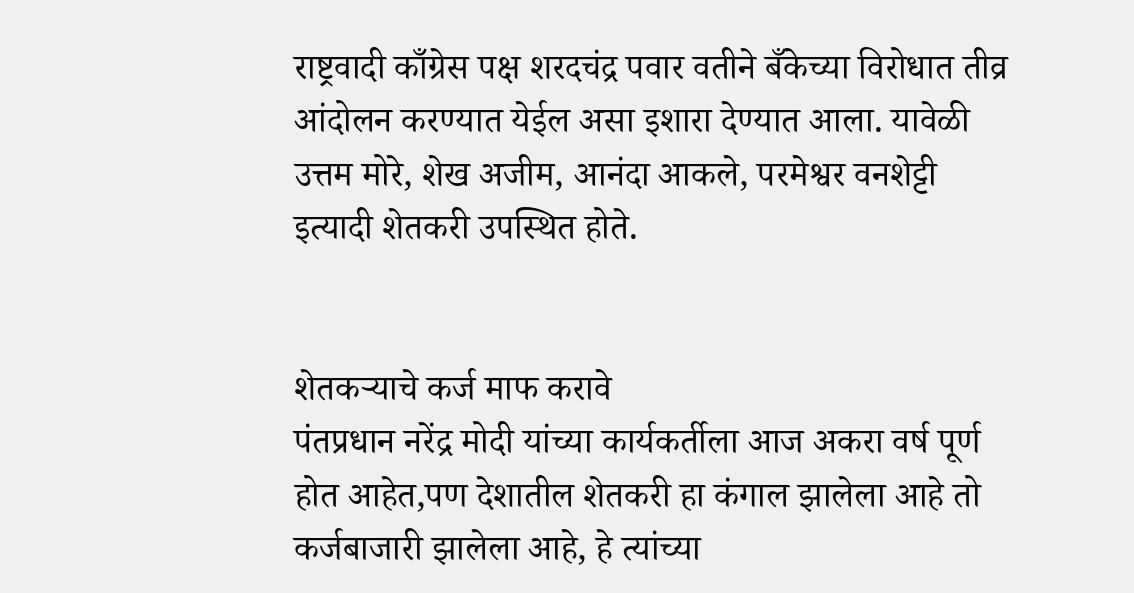राष्ट्रवादी काँग्रेस पक्ष शरदचंद्र पवार वतीने बँकेच्या विरोधात तीव्र आंदोलन करण्यात येईल असा इशारा देण्यात आला. यावेळी उत्तम मोरे, शेख अजीम, आनंदा आकले, परमेश्वर वनशेट्टी इत्यादी शेतकरी उपस्थित होते.


शेतकऱ्याचे कर्ज माफ करावे
पंतप्रधान नरेंद्र मोदी यांच्या कार्यकर्तीला आज अकरा वर्ष पूर्ण होत आहेत,पण देशातील शेतकरी हा कंगाल झालेला आहे तो कर्जबाजारी झालेला आहे, हे त्यांच्या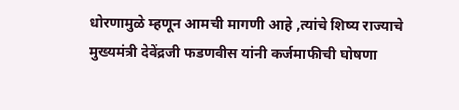धोरणामुळे म्हणून आमची मागणी आहे ,त्यांचे शिष्य राज्याचे मुख्यमंत्री देवेंद्रजी फडणवीस यांनी कर्जमाफीची घोषणा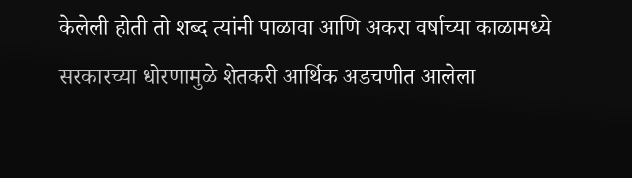केलेली होती तो शब्द त्यांनी पाळावा आणि अकरा वर्षाच्या काळामध्ये सरकारच्या धोरणामुळे शेतकरी आर्थिक अडचणीत आलेला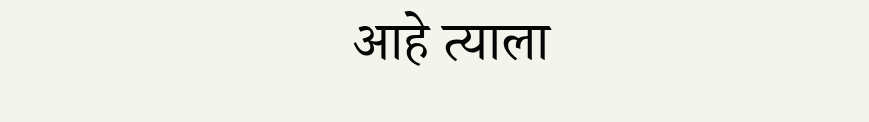आहे त्याला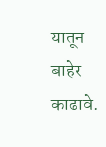यातून बाहेर काढावे.